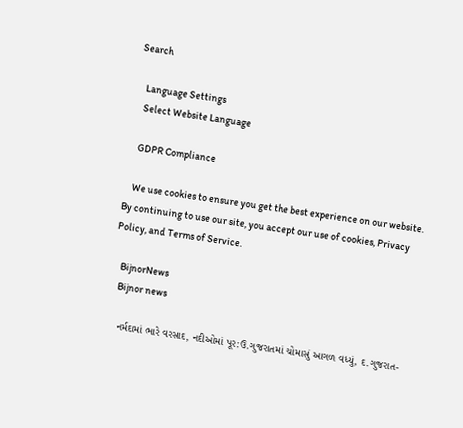Search

    Language Settings
    Select Website Language

    GDPR Compliance

    We use cookies to ensure you get the best experience on our website. By continuing to use our site, you accept our use of cookies, Privacy Policy, and Terms of Service.

    BijnorNews
    Bijnor news

    નર્મદામાં ભારે વરસાદ, નદીઓમાં પૂર:ઉ.ગુજરાતમાં ચોમાસું આગળ વધ્યું, દ.ગુજરાત-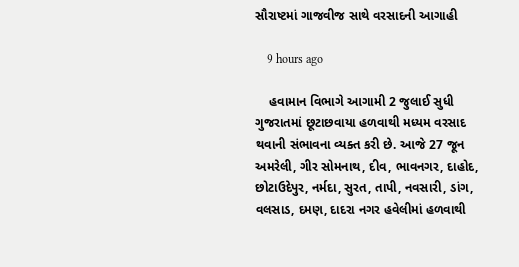સૌરાષ્ટમાં ગાજવીજ સાથે વરસાદની આગાહી

    9 hours ago

    હવામાન વિભાગે આગામી 2 જુલાઈ સુધી ગુજરાતમાં છૂટાછવાયા હળવાથી મધ્યમ વરસાદ થવાની સંભાવના વ્યક્ત કરી છે. આજે 27 જૂન અમરેલી, ગીર સોમનાથ, દીવ, ભાવનગર, દાહોદ, છોટાઉદેપુર, નર્મદા, સુરત, તાપી, નવસારી, ડાંગ, વલસાડ, દમણ, દાદરા નગર હવેલીમાં હળવાથી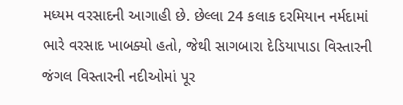મધ્યમ વરસાદની આગાહી છે. છેલ્લા 24 કલાક દરમિયાન નર્મદામાં ભારે વરસાદ ખાબક્યો હતો, જેથી સાગબારા દેડિયાપાડા વિસ્તારની જંગલ વિસ્તારની નદીઓમાં પૂર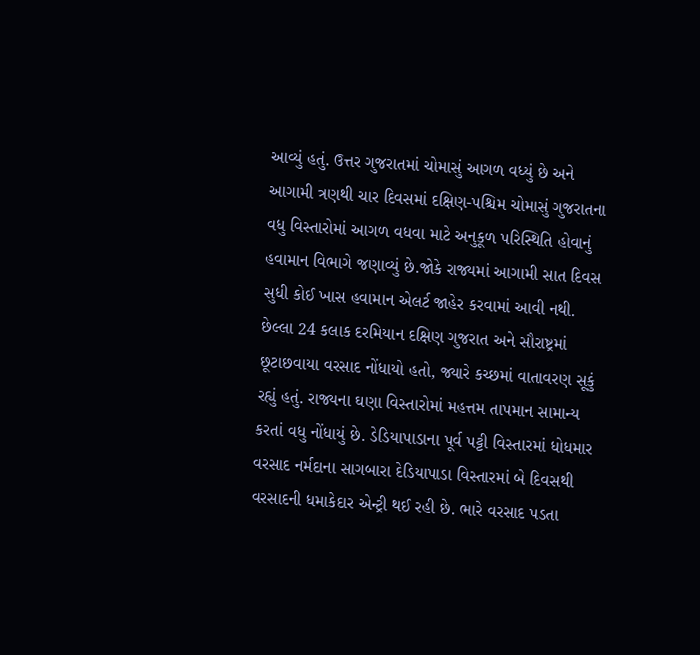આવ્યું હતું. ઉત્તર ગુજરાતમાં ચોમાસું આગળ વધ્યું છે અને આગામી ત્રણથી ચાર દિવસમાં દક્ષિણ-પશ્ચિમ ચોમાસું ગુજરાતના વધુ વિસ્તારોમાં આગળ વધવા માટે અનુકૂળ પરિસ્થિતિ હોવાનું હવામાન વિભાગે જણાવ્યું છે.જોકે રાજ્યમાં આગામી સાત દિવસ સુધી કોઈ ખાસ હવામાન એલર્ટ જાહેર કરવામાં આવી નથી. છેલ્લા 24 કલાક દરમિયાન દક્ષિણ ગુજરાત અને સૌરાષ્ટ્રમાં છૂટાછવાયા વરસાદ નોંધાયો હતો, જ્યારે કચ્છમાં વાતાવરણ સૂકું રહ્યું હતું. રાજ્યના ઘણા વિસ્તારોમાં મહત્તમ તાપમાન સામાન્ય કરતાં વધુ નોંધાયું છે. ડેડિયાપાડાના પૂર્વ પટ્ટી વિસ્તારમાં ધોધમાર વરસાદ નર્મદાના સાગબારા દેડિયાપાડા વિસ્તારમાં બે દિવસથી વરસાદની ધમાકેદાર એન્ટ્રી થઈ રહી છે. ભારે વરસાદ પડતા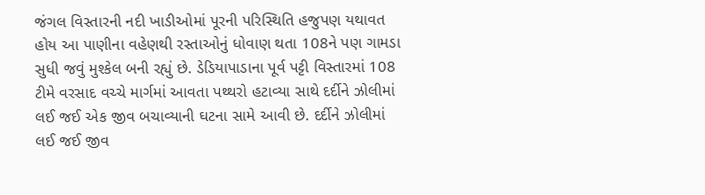જંગલ વિસ્તારની નદી ખાડીઓમાં પૂરની પરિસ્થિતિ હજુપણ યથાવત હોય આ પાણીના વહેણથી રસ્તાઓનું ધોવાણ થતા 108ને પણ ગામડા સુધી જવું મુશ્કેલ બની રહ્યું છે. ડેડિયાપાડાના પૂર્વ પટ્ટી વિસ્તારમાં 108 ટીમે વરસાદ વચ્ચે માર્ગમાં આવતા પથ્થરો હટાવ્યા સાથે દર્દીને ઝોલીમાં લઈ જઈ એક જીવ બચાવ્યાની ઘટના સામે આવી છે. દર્દીને ઝોલીમાં લઈ જઈ જીવ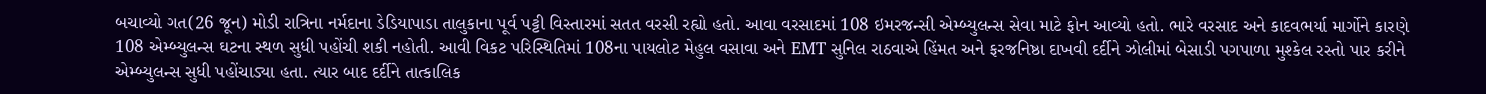બચાવ્યો ગત(26 જૂન) મોડી રાત્રિના નર્મદાના ડેડિયાપાડા તાલુકાના પૂર્વ પટ્ટી વિસ્તારમાં સતત વરસી રહ્યો હતો. આવા વરસાદમાં 108 ઇમરજન્સી એમ્બ્યુલન્સ સેવા માટે ફોન આવ્યો હતો. ભારે વરસાદ અને કાદવભર્યા માર્ગોને કારણે 108 એમ્બ્યુલન્સ ઘટના સ્થળ સુધી પહોંચી શકી નહોતી. આવી વિકટ પરિસ્થિતિમાં 108ના પાયલોટ મેહુલ વસાવા અને EMT સુનિલ રાઠવાએ હિંમત અને ફરજનિષ્ઠા દાખવી દર્દીને ઝોલીમાં બેસાડી પગપાળા મુશ્કેલ રસ્તો પાર કરીને એમ્બ્યુલન્સ સુધી પહોંચાડ્યા હતા. ત્યાર બાદ દર્દીને તાત્કાલિક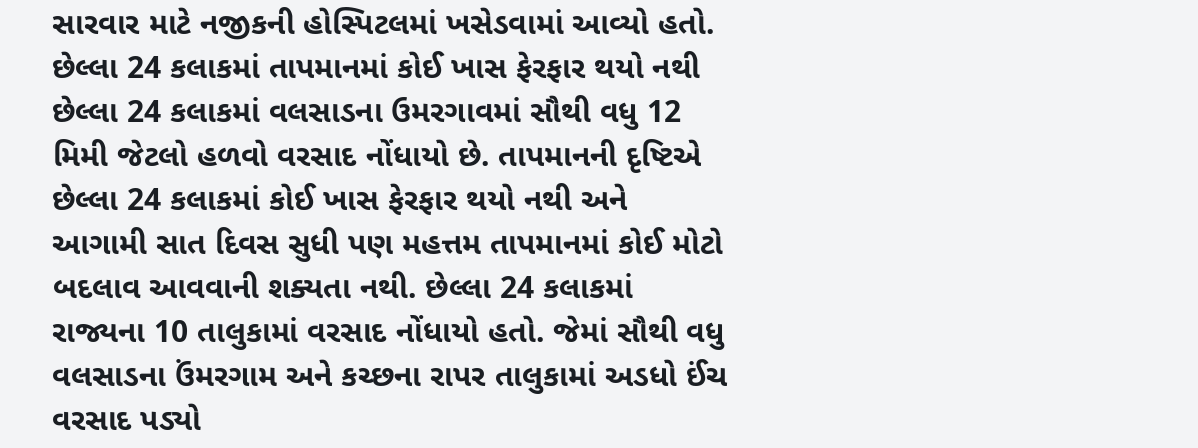સારવાર માટે નજીકની હોસ્પિટલમાં ખસેડવામાં આવ્યો હતો. છેલ્લા 24 કલાકમાં તાપમાનમાં કોઈ ખાસ ફેરફાર થયો નથી છેલ્લા 24 કલાકમાં વલસાડના ઉમરગાવમાં સૌથી વધુ 12 મિમી જેટલો હળવો વરસાદ નોંધાયો છે. તાપમાનની દૃષ્ટિએ છેલ્લા 24 કલાકમાં કોઈ ખાસ ફેરફાર થયો નથી અને આગામી સાત દિવસ સુધી પણ મહત્તમ તાપમાનમાં કોઈ મોટો બદલાવ આવવાની શક્યતા નથી. છેલ્લા 24 કલાકમાં રાજ્યના 10 તાલુકામાં વરસાદ નોંધાયો હતો. જેમાં સૌથી વધુ વલસાડના ઉંમરગામ અને કચ્છના રાપર તાલુકામાં અડધો ઈંચ વરસાદ પડ્યો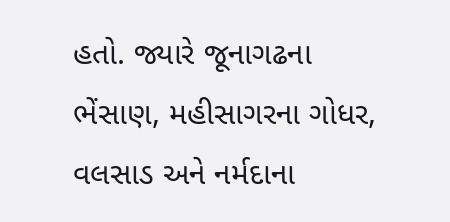હતો. જ્યારે જૂનાગઢના ભેંસાણ, મહીસાગરના ગોધર, વલસાડ અને નર્મદાના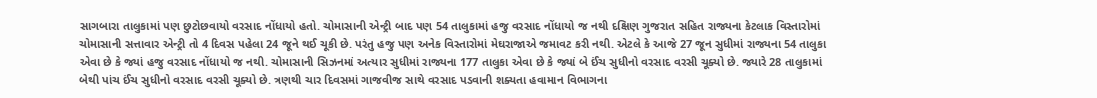સાગબારા તાલુકામાં પણ છુટોછવાયો વરસાદ નોંધાયો હતો. ચોમાસાની એન્ટ્રી બાદ પણ 54 તાલુકામાં હજુ વરસાદ નોંધાયો જ નથી દક્ષિણ ગુજરાત સહિત રાજ્યના કેટલાક વિસ્તારોમાં ચોમાસાની સત્તાવાર એન્ટ્રી તો 4 દિવસ પહેલા 24 જૂને થઈ ચૂકી છે. પરંતુ હજુ પણ અનેક વિસ્તારોમાં મેઘરાજાએ જમાવટ કરી નથી. એટલે કે આજે 27 જૂન સુધીમાં રાજ્યના 54 તાલુકા એવા છે કે જ્યાં હજુ વરસાદ નોંધાયો જ નથી. ચોમાસાની સિઝનમાં અત્યાર સુધીમાં રાજ્યના 177 તાલુકા એવા છે કે જ્યાં બે ઈંચ સુધીનો વરસાદ વરસી ચૂક્યો છે. જ્યારે 28 તાલુકામાં બેથી પાંચ ઈંચ સુધીનો વરસાદ વરસી ચૂક્યો છે. ત્રણથી ચાર દિવસમાં ગાજવીજ સાથે વરસાદ પડવાની શક્યતા હવામાન વિભાગના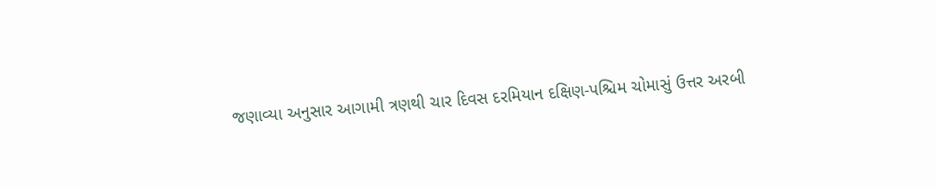જણાવ્યા અનુસાર આગામી ત્રણથી ચાર દિવસ દરમિયાન દક્ષિણ-પશ્ચિમ ચોમાસું ઉત્તર અરબી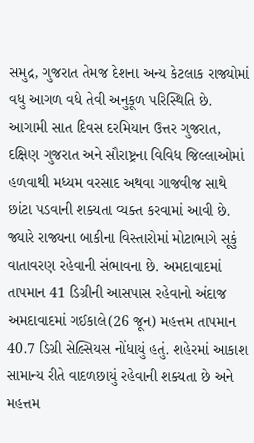સમુદ્ર, ગુજરાત તેમજ દેશના અન્ય કેટલાક રાજ્યોમાં વધુ આગળ વધે તેવી અનુકૂળ પરિસ્થિતિ છે. આગામી સાત દિવસ દરમિયાન ઉત્તર ગુજરાત, દક્ષિણ ગુજરાત અને સૌરાષ્ટ્રના વિવિધ જિલ્લાઓમાં હળવાથી મધ્યમ વરસાદ અથવા ગાજવીજ સાથે છાંટા પડવાની શક્યતા વ્યક્ત કરવામાં આવી છે. જ્યારે રાજ્યના બાકીના વિસ્તારોમાં મોટાભાગે સૂકું વાતાવરણ રહેવાની સંભાવના છે. અમદાવાદમાં તાપમાન 41 ડિગ્રીની આસપાસ રહેવાનો અંદાજ અમદાવાદમાં ગઈકાલે(26 જૂન) મહત્તમ તાપમાન 40.7 ડિગ્રી સેલ્સિયસ નોંધાયું હતું. શહેરમાં આકાશ સામાન્ય રીતે વાદળછાયું રહેવાની શક્યતા છે અને મહત્તમ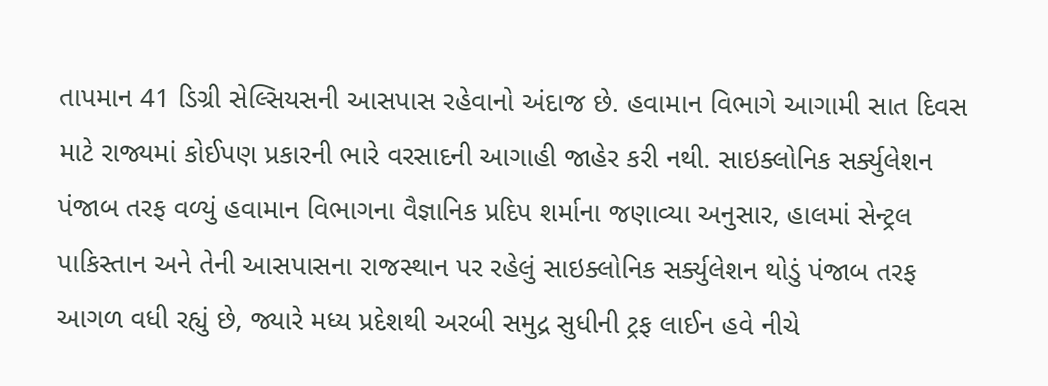તાપમાન 41 ડિગ્રી સેલ્સિયસની આસપાસ રહેવાનો અંદાજ છે. હવામાન વિભાગે આગામી સાત દિવસ માટે રાજ્યમાં કોઈપણ પ્રકારની ભારે વરસાદની આગાહી જાહેર કરી નથી. સાઇક્લોનિક સર્ક્યુલેશન પંજાબ તરફ વળ્યું હવામાન વિભાગના વૈજ્ઞાનિક પ્રદિપ શર્માના જણાવ્યા અનુસાર, હાલમાં સેન્ટ્રલ પાકિસ્તાન અને તેની આસપાસના રાજસ્થાન પર રહેલું સાઇક્લોનિક સર્ક્યુલેશન થોડું પંજાબ તરફ આગળ વધી રહ્યું છે, જ્યારે મધ્ય પ્રદેશથી અરબી સમુદ્ર સુધીની ટ્રફ લાઈન હવે નીચે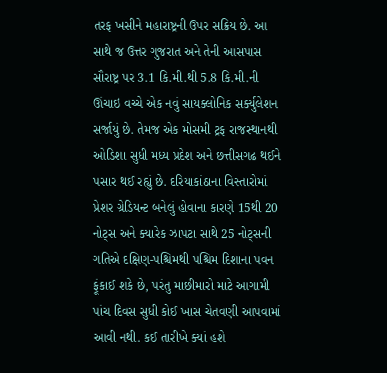તરફ ખસીને મહારાષ્ટ્રની ઉપર સક્રિય છે. આ સાથે જ ઉત્તર ગુજરાત અને તેની આસપાસ સૌરાષ્ટ્ર પર 3.1 કિ.મી.થી 5.8 કિ.મી.ની ઊંચાઇ વચ્ચે એક નવું સાયક્લોનિક સર્ક્યુલેશન સર્જાયું છે. તેમજ એક મોસમી ટ્રફ રાજસ્થાનથી ઓડિશા સુધી મધ્ય પ્રદેશ અને છત્તીસગઢ થઈને પસાર થઈ રહ્યું છે. દરિયાકાંઠાના વિસ્તારોમાં પ્રેશર ગ્રેડિયન્ટ બનેલું હોવાના કારણે 15થી 20 નોટ્સ અને ક્યારેક ઝાપટા સાથે 25 નોટ્સની ગતિએ દક્ષિણ-પશ્ચિમથી પશ્ચિમ દિશાના પવન ફૂંકાઈ શકે છે, પરંતુ માછીમારો માટે આગામી પાંચ દિવસ સુધી કોઈ ખાસ ચેતવણી આપવામાં આવી નથી. કઈ તારીખે ક્યાં હશે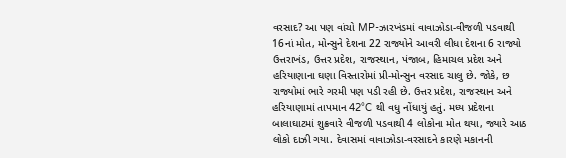વરસાદ? આ પણ વાંચો MP-ઝારખંડમાં વાવાઝોડા-વીજળી પડવાથી 16નાં મોત, મોન્સુને દેશના 22 રાજ્યોને આવરી લીધા દેશના 6 રાજ્યો ઉત્તરાખંડ, ઉત્તર પ્રદેશ, રાજસ્થાન, પંજાબ, હિમાચલ પ્રદેશ અને હરિયાણાના ઘણા વિસ્તારોમાં પ્રી-મોન્સુન વરસાદ ચાલુ છે. જોકે, છ રાજ્યોમાં ભારે ગરમી પણ પડી રહી છે. ઉત્તર પ્રદેશ, રાજસ્થાન અને હરિયાણામાં તાપમાન 42°C થી વધુ નોંધાયું હતું. મધ્ય પ્રદેશના બાલાઘાટમાં શુક્રવારે વીજળી પડવાથી 4 લોકોના મોત થયા, જ્યારે આઠ લોકો દાઝી ગયા. દેવાસમાં વાવાઝોડા-વરસાદને કારણે મકાનની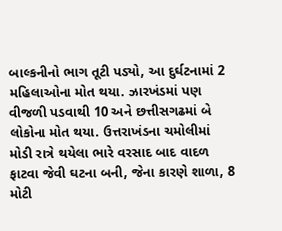બાલ્કનીનો ભાગ તૂટી પડ્યો, આ દુર્ઘટનામાં 2 મહિલાઓના મોત થયા. ઝારખંડમાં પણ વીજળી પડવાથી 10 અને છત્તીસગઢમાં બે લોકોના મોત થયા. ઉત્તરાખંડના ચમોલીમાં મોડી રાત્રે થયેલા ભારે વરસાદ બાદ વાદળ ફાટવા જેવી ઘટના બની, જેના કારણે શાળા, 8 મોટી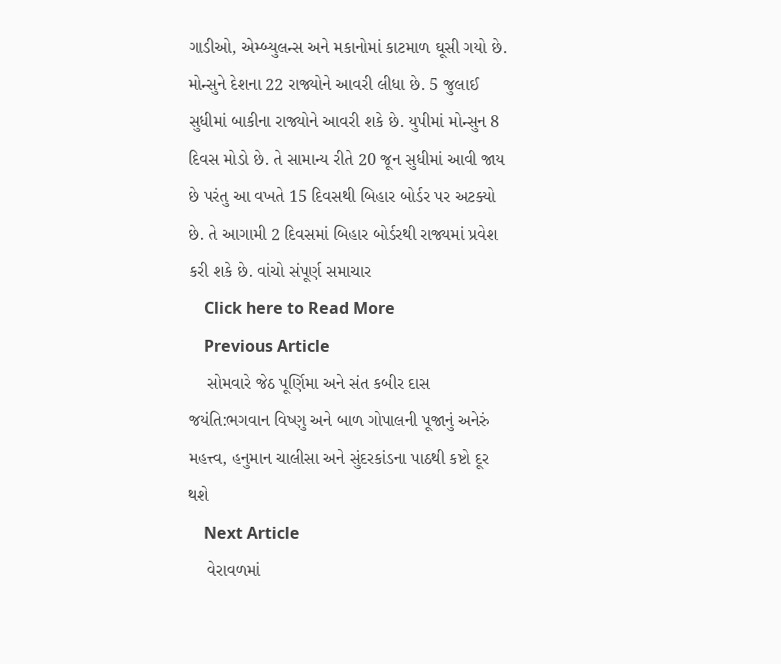ગાડીઓ, એમ્બ્યુલન્સ અને મકાનોમાં કાટમાળ ઘૂસી ગયો છે. મોન્સુને દેશના 22 રાજ્યોને આવરી લીધા છે. 5 જુલાઈ સુધીમાં બાકીના રાજ્યોને આવરી શકે છે. યુપીમાં મોન્સુન 8 દિવસ મોડો છે. તે સામાન્ય રીતે 20 જૂન સુધીમાં આવી જાય છે પરંતુ આ વખતે 15 દિવસથી બિહાર બોર્ડર પર અટક્યો છે. તે આગામી 2 દિવસમાં બિહાર બોર્ડરથી રાજ્યમાં પ્રવેશ કરી શકે છે. વાંચો સંપૂર્ણ સમાચાર
    Click here to Read More
    Previous Article
    સોમવારે જેઠ પૂર્ણિમા અને સંત કબીર દાસ જયંતિ:ભગવાન વિષ્ણુ અને બાળ ગોપાલની પૂજાનું અનેરું મહત્ત્વ, હનુમાન ચાલીસા અને સુંદરકાંડના પાઠથી કષ્ટો દૂર થશે
    Next Article
    વેરાવળમાં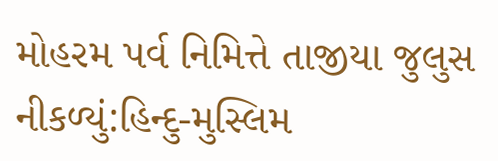મોહરમ પર્વ નિમિત્તે તાજીયા જુલુસ નીકળ્યું:હિન્દુ-મુસ્લિમ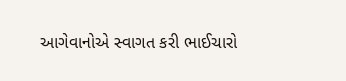આગેવાનોએ સ્વાગત કરી ભાઈચારો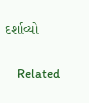દર્શાવ્યો

    Related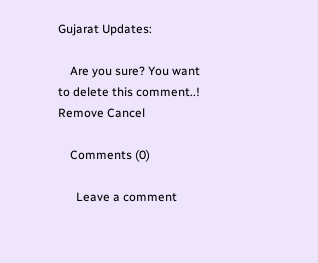Gujarat Updates:

    Are you sure? You want to delete this comment..! Remove Cancel

    Comments (0)

      Leave a comment